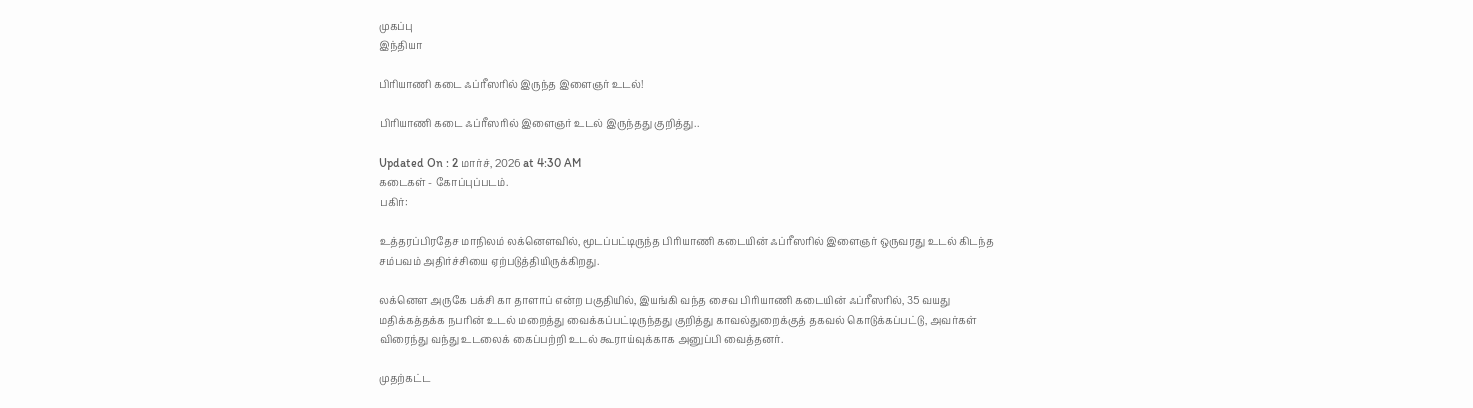முகப்பு
இந்தியா

பிரியாணி கடை ஃப்ரீஸரில் இருந்த இளைஞர் உடல்!

பிரியாணி கடை ஃப்ரீஸரில் இளைஞர் உடல் இருந்தது குறித்து..

Updated On : 2 மார்ச், 2026 at 4:30 AM
கடைகள் - கோப்புப்படம்.
பகிர்:

உத்தரப்பிரதேச மாநிலம் லக்னௌவில், மூடப்பட்டிருந்த பிரியாணி கடையின் ஃப்ரீஸரில் இளைஞர் ஒருவரது உடல் கிடந்த சம்பவம் அதிர்ச்சியை ஏற்படுத்தியிருக்கிறது.

லக்னௌ அருகே பக்சி கா தாளாப் என்ற பகுதியில், இயங்கி வந்த சைவ பிரியாணி கடையின் ஃப்ரீஸரில், 35 வயது மதிக்கத்தக்க நபரின் உடல் மறைத்து வைக்கப்பட்டிருந்தது குறித்து காவல்துறைக்குத் தகவல் கொடுக்கப்பட்டு, அவர்கள் விரைந்து வந்து உடலைக் கைப்பற்றி உடல் கூராய்வுக்காக அனுப்பி வைத்தனர்.

முதற்கட்ட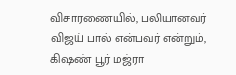விசாரணையில், பலியானவர் விஜய் பால் என்பவர் என்றும், கிஷண் பூர் மஜ்ரா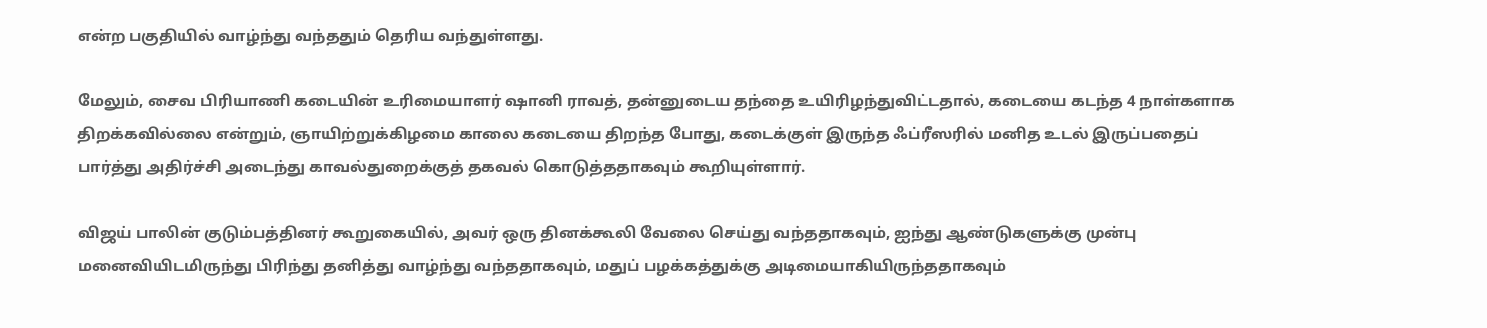என்ற பகுதியில் வாழ்ந்து வந்ததும் தெரிய வந்துள்ளது.

மேலும், சைவ பிரியாணி கடையின் உரிமையாளர் ஷானி ராவத், தன்னுடைய தந்தை உயிரிழந்துவிட்டதால், கடையை கடந்த 4 நாள்களாக திறக்கவில்லை என்றும், ஞாயிற்றுக்கிழமை காலை கடையை திறந்த போது, கடைக்குள் இருந்த ஃப்ரீஸரில் மனித உடல் இருப்பதைப் பார்த்து அதிர்ச்சி அடைந்து காவல்துறைக்குத் தகவல் கொடுத்ததாகவும் கூறியுள்ளார்.

விஜய் பாலின் குடும்பத்தினர் கூறுகையில், அவர் ஒரு தினக்கூலி வேலை செய்து வந்ததாகவும், ஐந்து ஆண்டுகளுக்கு முன்பு மனைவியிடமிருந்து பிரிந்து தனித்து வாழ்ந்து வந்ததாகவும், மதுப் பழக்கத்துக்கு அடிமையாகியிருந்ததாகவும்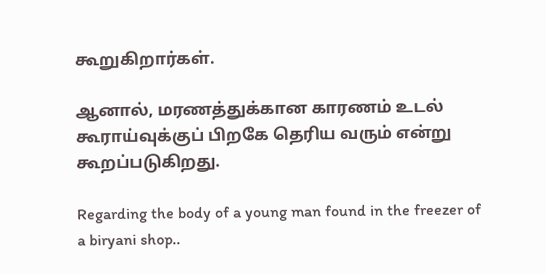கூறுகிறார்கள்.

ஆனால், மரணத்துக்கான காரணம் உடல் கூராய்வுக்குப் பிறகே தெரிய வரும் என்று கூறப்படுகிறது.

Regarding the body of a young man found in the freezer of a biryani shop..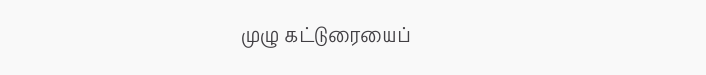முழு கட்டுரையைப்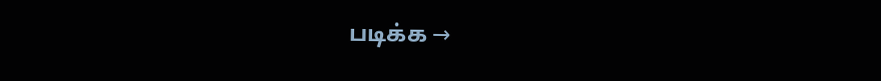படிக்க →